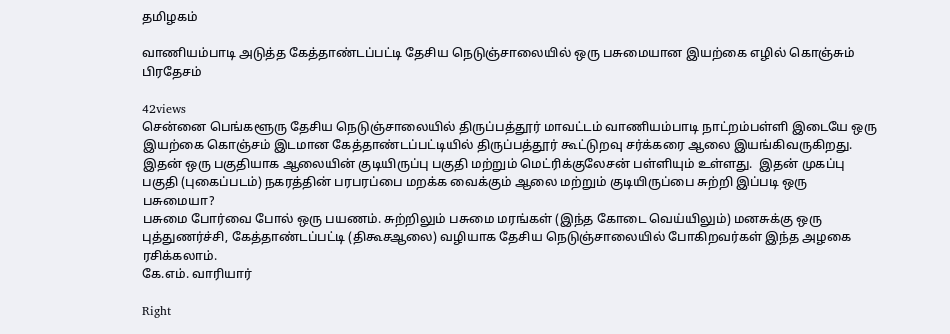தமிழகம்

வாணியம்பாடி அடுத்த கேத்தாண்டப்பட்டி தேசிய நெடுஞ்சாலையில் ஒரு பசுமையான இயற்கை எழில் கொஞ்சும் பிரதேசம்

42views
சென்னை பெங்களூரு தேசிய நெடுஞ்சாலையில் திருப்பத்தூர் மாவட்டம் வாணியம்பாடி நாட்றம்பள்ளி இடையே ஒரு இயற்கை கொஞ்சம் இடமான கேத்தாண்டப்பட்டியில் திருப்பத்தூர் கூட்டுறவு சர்க்கரை ஆலை இயங்கிவருகிறது.
இதன் ஒரு பகுதியாக ஆலையின் குடியிருப்பு பகுதி மற்றும் மெட்ரிக்குலேசன் பள்ளியும் உள்ளது.  இதன் முகப்பு பகுதி (புகைப்படம்) நகரத்தின் பரபரப்பை மறக்க வைக்கும் ஆலை மற்றும் குடியிருப்பை சுற்றி இப்படி ஒரு பசுமையா?
பசுமை போர்வை போல் ஒரு பயணம். சுற்றிலும் பசுமை மரங்கள் (இந்த கோடை வெய்யிலும்) மனசுக்கு ஒரு புத்துணர்ச்சி, கேத்தாண்டப்பட்டி (திகூசஆலை) வழியாக தேசிய நெடுஞ்சாலையில் போகிறவர்கள் இந்த அழகை ரசிக்கலாம்.
கே.எம். வாரியார்

Right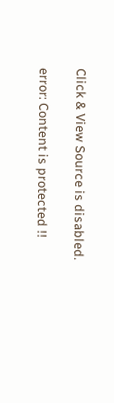Click & View Source is disabled.

error: Content is protected !!